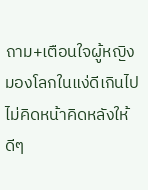ถาม+เตือนใจผู้หญิงมองโลกในแง่ดีเกินไปไม่คิดหน้าคิดหลังให้ดีๆ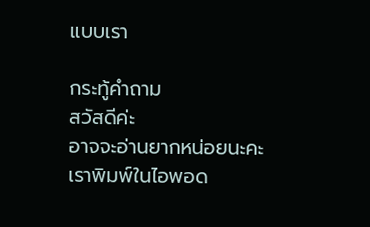แบบเรา

กระทู้คำถาม
สวัสดีค่ะ
อาจจะอ่านยากหน่อยนะคะเราพิมพ์ในไอพอด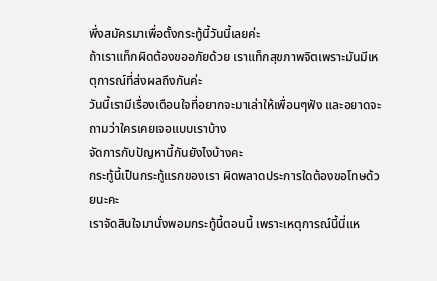พึ่งสมัครมาเพื่อตั้งกระทู้นี้วันนี้เลยค่ะ
ถ้าเราแท็กผิดต้องขออภัยด้วย เราแท็กสุขภาพจิตเพราะมันมีเหตุการณ์ที่ส่งผลถึงกันค่ะ
วันนี้เรามีเรื่องเตือนใจที่อยากจะมาเล่าให้เพื่อนๆฟัง และอยาดจะถามว่าใครเคยเจอแบบเราบ้าง
จัดการกับปัญหานี้กันยังไงบ้างคะ
กระทู้นี้เป็นกระทู้แรกของเรา ผิดพลาดประการใดต้องขอโทษด้วยนะคะ
เราจัดสินใจมานั่งพอมกระทู้นี้ตอนนี้ เพราะเหตุการณ์นี้นี่แห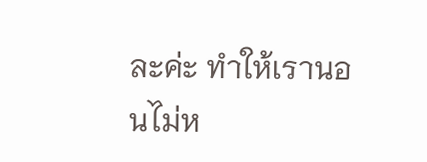ละค่ะ ทำให้เรานอนไม่ห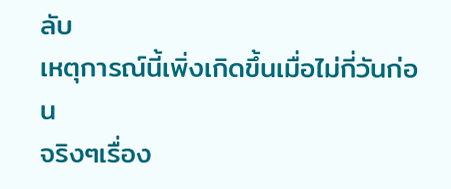ลับ
เหตุการณ์นี้เพิ่งเกิดขึ้นเมื่อไม่กี่วันก่อน
จริงๆเรื่อง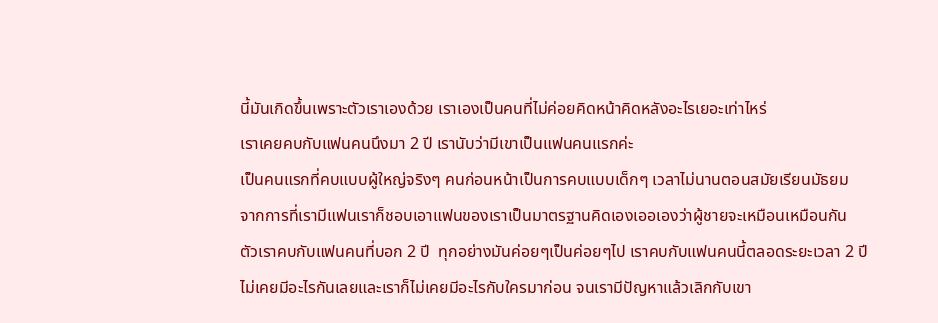นี้มันเกิดขึ้นเพราะตัวเราเองด้วย เราเองเป็นคนที่ไม่ค่อยคิดหน้าคิดหลังอะไรเยอะเท่าไหร่
เราเคยคบกับแฟนคนนึงมา 2 ปี เรานับว่ามีเขาเป็นแฟนคนแรกค่ะ
เป็นคนแรกที่คบแบบผู้ใหญ่จริงๆ คนก่อนหน้าเป็นการคบแบบเด็กๆ เวลาไม่นานตอนสมัยเรียนมัธยม
จากการที่เรามีแฟนเราก็ชอบเอาแฟนของเราเป็นมาตรฐานคิดเองเออเองว่าผู้ชายจะเหมือนเหมือนกัน
ตัวเราคบกับแฟนคนที่บอก 2 ปี  ทุกอย่างมันค่อยๆเป็นค่อยๆไป เราคบกับแฟนคนนี้ตลอดระยะเวลา 2 ปี
ไม่เคยมีอะไรกันเลยและเราก็ไม่เคยมีอะไรกับใครมาก่อน จนเรามีปัญหาแล้วเลิกกับเขา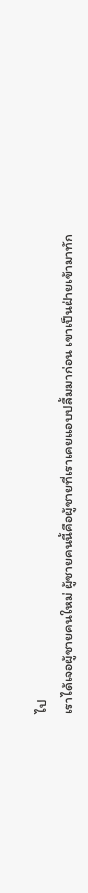ไป
เราได้เจอผู้ชายคนใหม่ ผู้ชายคนนี้คือผู้ชายที่เราเคยแอบปลื้มมาก่อน เขาเป็นฝ่ายเข้ามาทัก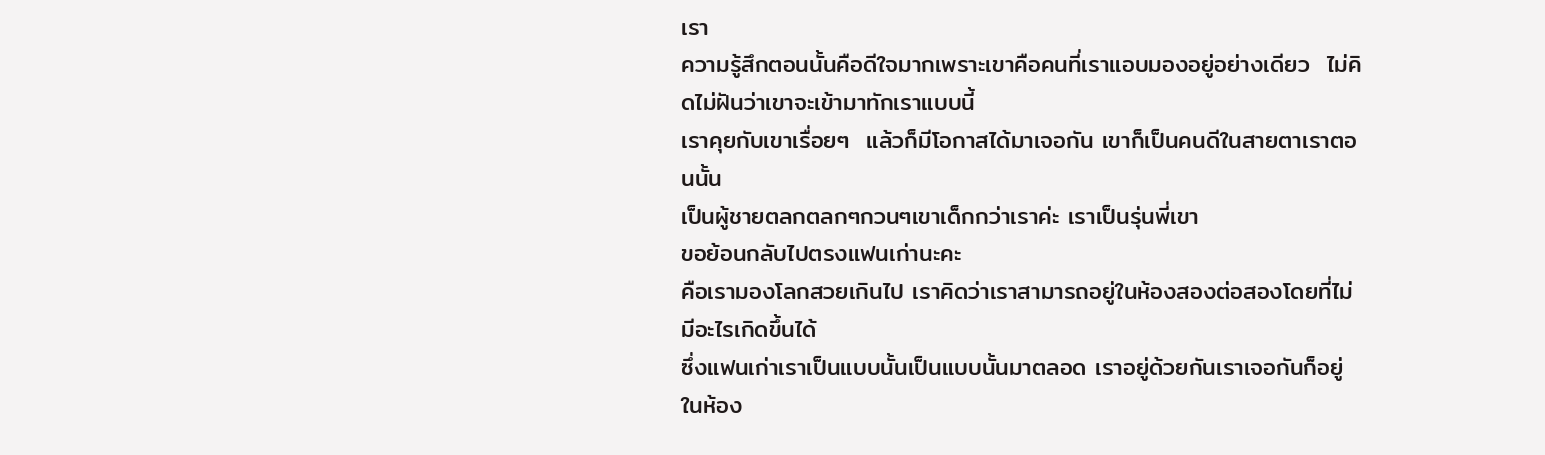เรา
ความรู้สึกตอนนั้นคือดีใจมากเพราะเขาคือคนที่เราแอบมองอยู่อย่างเดียว  ไม่คิดไม่ฝันว่าเขาจะเข้ามาทักเราแบบนี้
เราคุยกับเขาเรื่อยๆ  แล้วก็มีโอกาสได้มาเจอกัน เขาก็เป็นคนดีในสายตาเราตอนนั้น
เป็นผู้ชายตลกตลกๆกวนๆเขาเด็กกว่าเราค่ะ เราเป็นรุ่นพี่เขา
ขอย้อนกลับไปตรงแฟนเก่านะคะ
คือเรามองโลกสวยเกินไป เราคิดว่าเราสามารถอยู่ในห้องสองต่อสองโดยที่ไม่มีอะไรเกิดขึ้นได้
ซึ่งแฟนเก่าเราเป็นแบบนั้นเป็นแบบนั้นมาตลอด เราอยู่ด้วยกันเราเจอกันก็อยู่ในห้อง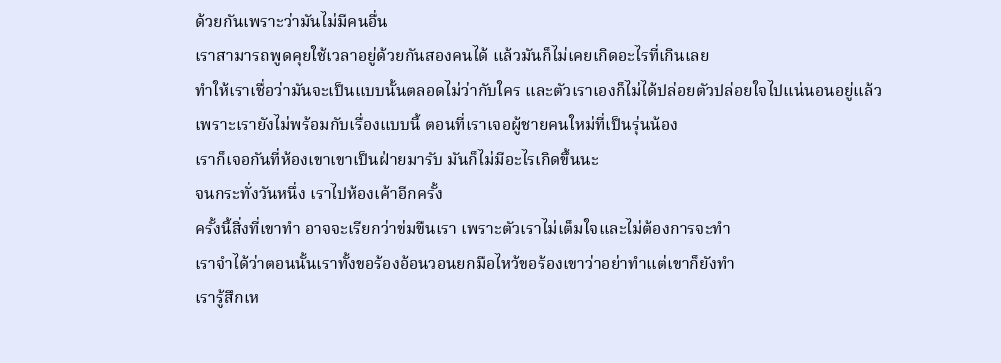ด้วยกันเพราะว่ามันไม่มีคนอื่น
เราสามารถพูดคุยใช้เวลาอยู่ด้วยกันสองคนได้ แล้วมันก็ไม่เคยเกิดอะไรที่เกินเลย
ทำให้เราเชื่อว่ามันจะเป็นแบบนั้นตลอดไม่ว่ากับใคร และตัวเราเองก็ไม่ได้ปล่อยตัวปล่อยใจไปแน่นอนอยู่แล้ว
เพราะเรายังไม่พร้อมกับเรื่องแบบนี้ ตอนที่เราเจอผู้ชายคนใหม่ที่เป็นรุ่นน้อง
เราก็เจอกันที่ห้องเขาเขาเป็นฝ่ายมารับ มันก็ไม่มีอะไรเกิดขึ้นนะ
จนกระทั่งวันหนึ่ง เราไปห้องเค้าอีกครั้ง
ครั้งนี้สิ่งที่เขาทำ อาจจะเรียกว่าข่มขืนเรา เพราะตัวเราไม่เต็มใจและไม่ต้องการจะทำ
เราจำได้ว่าตอนนั้นเราทั้งขอร้องอ้อนวอนยกมือไหว้ขอร้องเขาว่าอย่าทำแต่เขาก็ยังทำ
เรารู้สึกเห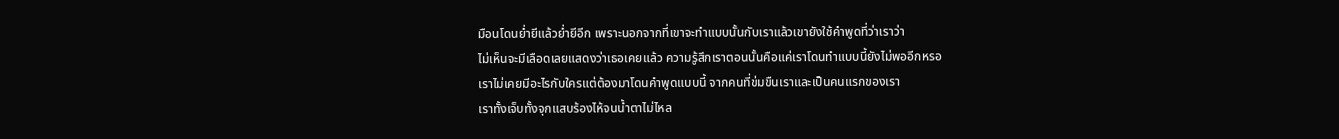มือนโดนย่ำยีแล้วย่ำยีอีก เพราะนอกจากที่เขาจะทำแบบนั้นกับเราแล้วเขายังใช้คำพูดที่ว่าเราว่า
ไม่เห็นจะมีเลือดเลยแสดงว่าเธอเคยแล้ว ความรู้สึกเราตอนนั้นคือแค่เราโดนทำแบบนี้ยังไม่พออีกหรอ
เราไม่เคยมีอะไรกับใครแต่ต้องมาโดนคำพูดแบบนี้ จากคนที่ข่มขืนเราและเป็นคนแรกของเรา
เราทั้งเจ็บทั้งจุกแสบร้องไห้จนน้ำตาไม่ไหล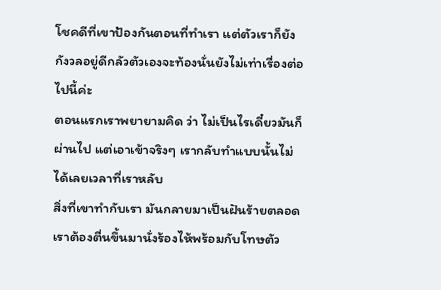โชคดีที่เขาป้องกันตอนที่ทำเรา แต่ตัวเราก็ยังกังวลอยู่ดีกลัวตัวเองจะท้องนั่นยังไม่เท่าเรื่องต่อไปนี้ค่ะ
ตอนแรกเราพยายามคิด ว่า ไม่เป็นไรเดี๋ยวมันก็ผ่านไป แต่เอาเข้าจริงๆ เรากลับทำแบบนั้นไม่ได้เลยเวลาที่เราหลับ
สิ่งที่เขาทำกับเรา มันกลายมาเป็นฝันร้ายตลอด เราต้องตื่นขึ้นมานั่งร้องไห้พร้อมกับโทษตัว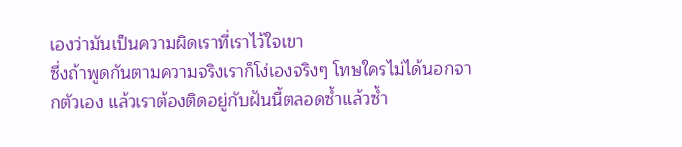เองว่ามันเป็นความผิดเราที่เราไว้ใจเขา
ซึ่งถ้าพูดกันตามความจริงเราก็โง่เองจริงๆ โทษใครไม่ได้นอกจากตัวเอง แล้วเราต้องติดอยู่กับฝันนี้ตลอดซ้ำแล้วซ้ำ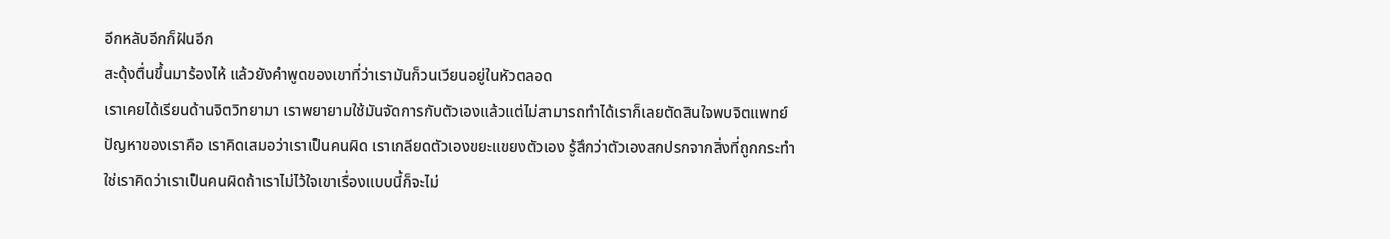อีกหลับอีกก็ฝันอีก
สะดุ้งตื่นขึ้นมาร้องไห้ แล้วยังคำพูดของเขาที่ว่าเรามันก็วนเวียนอยู่ในหัวตลอด
เราเคยได้เรียนด้านจิตวิทยามา เราพยายามใช้มันจัดการกับตัวเองแล้วแต่ไม่สามารถทำได้เราก็เลยตัดสินใจพบจิตแพทย์
ปัญหาของเราคือ เราคิดเสมอว่าเราเป็นคนผิด เราเกลียดตัวเองขยะแขยงตัวเอง รู้สึกว่าตัวเองสกปรกจากสิ่งที่ถูกกระทำ
ใช่เราคิดว่าเราเป็นคนผิดถ้าเราไม่ไว้ใจเขาเรื่องแบบนี้ก็จะไม่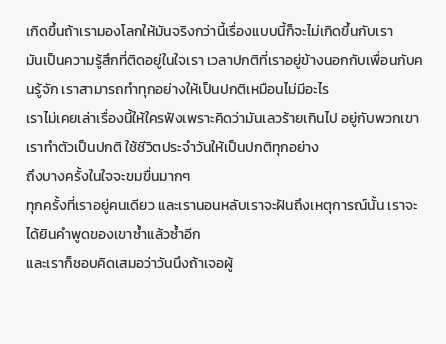เกิดขึ้นถ้าเรามองโลกให้มันจริงกว่านี้เรื่องแบบนี้ก็จะไม่เกิดขึ้นกับเรา
มันเป็นความรู้สึกที่ติดอยู่ในใจเรา เวลาปกติที่เราอยู่ข้างนอกกับเพื่อนกับคนรู้จัก เราสามารถทำทุกอย่างให้เป็นปกติเหมือนไม่มีอะไร
เราไม่เคยเล่าเรื่องนี้ให้ใครฟังเพราะคิดว่ามันเลวร้ายเกินไป อยู่กับพวกเขาเราทำตัวเป็นปกติ ใช้ชีวิตประจำวันให้เป็นปกติทุกอย่าง
ถึงบางครั้งในใจจะขมขื่นมากๆ
ทุกครั้งที่เราอยู่คนเดียว และเรานอนหลับเราจะฝันถึงเหตุการณ์นั้น เราจะได้ยินคำพูดของเขาซ้ำแล้วซ้ำอีก
และเราก็ชอบคิดเสมอว่าวันนึงถ้าเจอผู้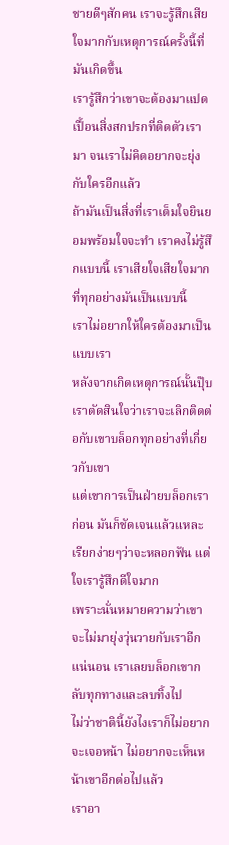ชายดีๆสักคน เราจะรู้สึกเสียใจมากกับเหตุการณ์ครั้งนี้ที่มันเกิดขึ้น
เรารู้สึกว่าเขาจะต้องมาแปดเปื้อนสิ่งสกปรกที่ติดตัวเรามา จนเราไม่คิดอยากจะยุ่งกับใครอีกแล้ว
ถ้ามันเป็นสิ่งที่เราเต็มใจยินยอมพร้อมใจจะทำ เราคงไม่รู้สึกแบบนี้ เราเสียใจเสียใจมากที่ทุกอย่างมันเป็นแบบนี้
เราไม่อยากให้ใครต้องมาเป็นแบบเรา
หลังจากเกิดเหตุการณ์นั้นปุ๊บเราตัดสินใจว่าเราจะเลิกติดต่อกับเขาบล็อกทุกอย่างที่เกี่ยวกับเขา
แต่เขาการเป็นฝ่ายบล็อกเราก่อน มันก็ชัดเจนแล้วแหละ เรียกง่ายๆว่าจะหลอกฟัน แต่ใจเรารู้สึกดีใจมาก
เพราะนั่นหมายความว่าเขาจะไม่มายุ่งวุ่นวายกับเราอีกแน่นอน เราเลยบล็อกเขากลับทุกทางและลบทิ้งไป
ไม่ว่าชาตินี้ยังไงเราก็ไม่อยากจะเจอหน้า ไม่อยากจะเห็นหน้าเขาอีกต่อไปแล้ว
เราอา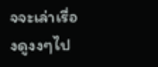จจะเล่าเรื่องดูงงๆไป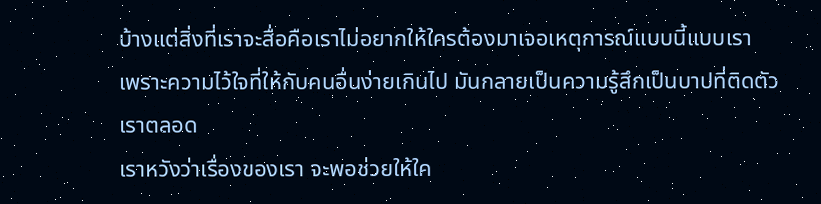บ้างแต่สิ่งที่เราจะสื่อคือเราไม่อยากให้ใครต้องมาเจอเหตุการณ์แบบนี้แบบเรา
เพราะความไว้ใจที่ให้กับคนอื่นง่ายเกินไป มันกลายเป็นความรู้สึกเป็นบาปที่ติดตัวเราตลอด
เราหวังว่าเรื่องของเรา จะพอช่วยให้ใค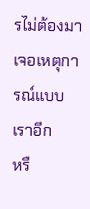รไม่ต้องมาเจอเหตุการณ์แบบเราอีก
หรื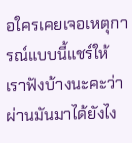อใครเคยเจอเหตุการณ์แบบนี้แชร์ให้เราฟังบ้างนะคะว่าผ่านมันมาได้ยังไง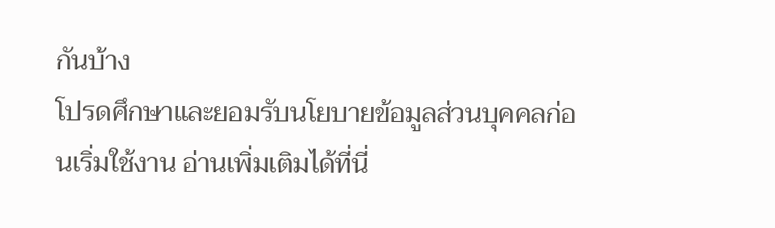กันบ้าง
โปรดศึกษาและยอมรับนโยบายข้อมูลส่วนบุคคลก่อนเริ่มใช้งาน อ่านเพิ่มเติมได้ที่นี่